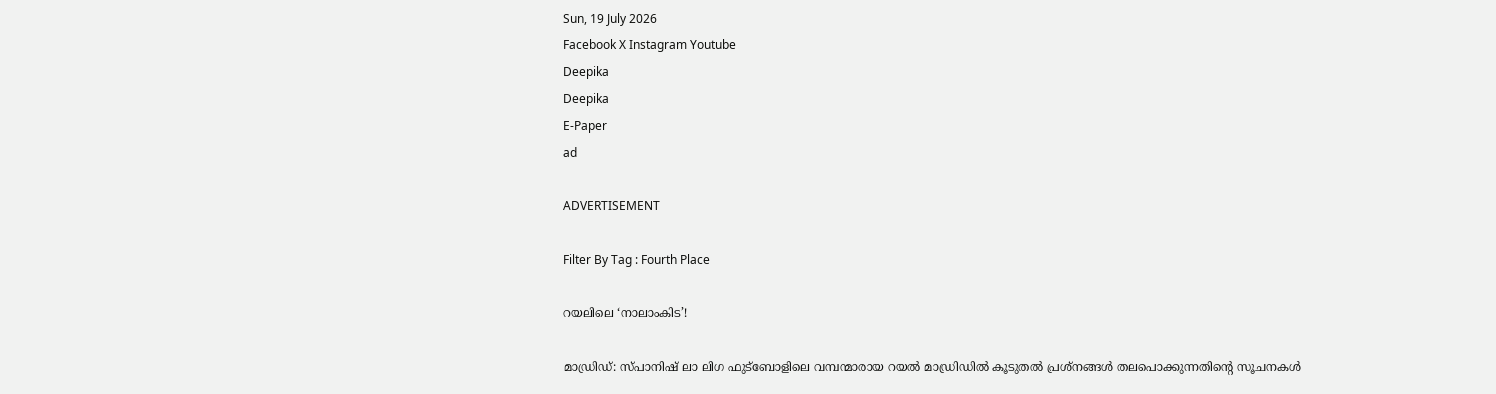Sun, 19 July 2026
Facebook X Instagram Youtube
Deepika
Deepika
E-Paper
ad

ADVERTISEMENT

Filter By Tag : Fourth Place

റയലിലെ ‘നാലാംകിട’!

മാഡ്രിഡ്: സ്പാനിഷ് ലാ ലിഗ ഫുട്‌ബോളിലെ വമ്പന്മാരായ റയല്‍ മാഡ്രിഡില്‍ കൂടുതല്‍ പ്രശ്‌നങ്ങള്‍ തലപൊക്കുന്നതിന്‍റെ സൂചനകള്‍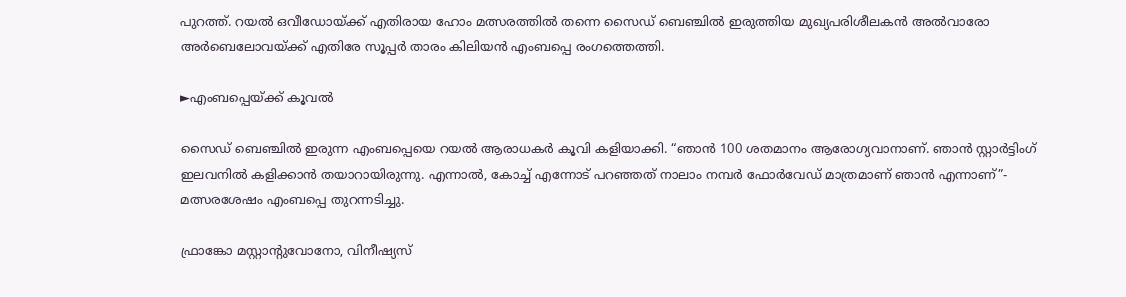പുറത്ത്. റയല്‍ ഒവീഡോയ്ക്ക് എതിരായ ഹോം മത്സരത്തില്‍ തന്നെ സൈഡ് ബെഞ്ചില്‍ ഇരുത്തിയ മുഖ്യപരിശീലകന്‍ അല്‍വാരോ അര്‍ബെലോവയ്ക്ക് എതിരേ സൂപ്പര്‍ താരം കിലിയന്‍ എംബപ്പെ രംഗത്തെത്തി.

►എംബപ്പെയ്ക്ക് കൂവല്‍

സൈഡ് ബെഞ്ചില്‍ ഇരുന്ന എംബപ്പെയെ റയല്‍ ആരാധകര്‍ കൂവി കളിയാക്കി. “ഞാന്‍ 100 ശതമാനം ആരോഗ്യവാനാണ്. ഞാന്‍ സ്റ്റാര്‍ട്ടിംഗ് ഇലവനില്‍ കളിക്കാന്‍ തയാറായിരുന്നു. എന്നാല്‍, കോച്ച് എന്നോട് പറഞ്ഞത് നാലാം നമ്പര്‍ ഫോര്‍വേഡ് മാത്രമാണ് ഞാന്‍ എന്നാണ്”- മത്സരശേഷം എംബപ്പെ തുറന്നടിച്ചു.

ഫ്രാങ്കോ മസ്റ്റാന്‍റുവോനോ, വിനീഷ്യസ്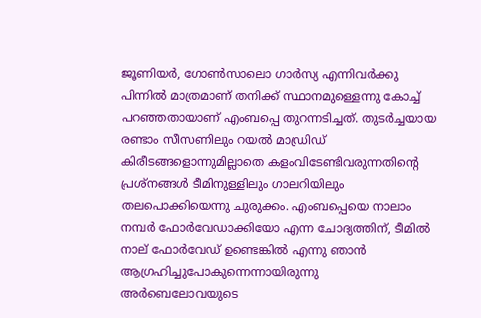ജൂണിയര്‍, ഗോണ്‍സാലൊ ഗാര്‍സ്യ എന്നിവര്‍ക്കു പിന്നില്‍ മാത്രമാണ് തനിക്ക് സ്ഥാനമുള്ളെന്നു കോച്ച് പറഞ്ഞതായാണ് എംബപ്പെ തുറന്നടിച്ചത്. തുടര്‍ച്ചയായ രണ്ടാം സീസണിലും റയല്‍ മാഡ്രിഡ് കിരീടങ്ങളൊന്നുമില്ലാതെ കളംവിടേണ്ടിവരുന്നതിന്‍റെ പ്രശ്‌നങ്ങള്‍ ടീമിനുള്ളിലും ഗാലറിയിലും തലപൊക്കിയെന്നു ചുരുക്കം. എംബപ്പെയെ നാലാം നമ്പര്‍ ഫോര്‍വേഡാക്കിയോ എന്ന ചോദ്യത്തിന്, ടീമില്‍ നാല് ഫോര്‍വേഡ് ഉണ്ടെങ്കില്‍ എന്നു ഞാന്‍ ആഗ്രഹിച്ചുപോകുന്നെന്നായിരുന്നു അര്‍ബെലോവയുടെ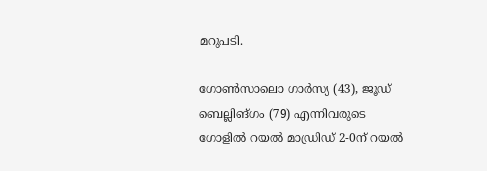മറുപടി.

ഗോണ്‍സാലൊ ഗാര്‍സ്യ (43), ജൂഡ് ബെല്ലിങ്ഗം (79) എന്നിവരുടെ ഗോളില്‍ റയല്‍ മാഡ്രിഡ് 2-0ന് റയല്‍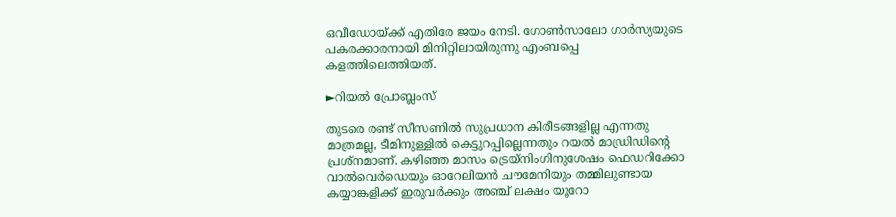ഒവീഡോയ്ക്ക് എതിരേ ജയം നേടി. ഗോണ്‍സാലോ ഗാര്‍സ്യയുടെ പകരക്കാരനായി മിനിറ്റിലായിരുന്നു എംബപ്പെ കളത്തിലെത്തിയത്.

►റിയല്‍ പ്രോബ്ലംസ്

തുടരെ രണ്ട് സീസണില്‍ സുപ്രധാന കിരീടങ്ങളില്ല എന്നതു മാത്രമല്ല, ടീമിനുള്ളില്‍ കെട്ടുറപ്പില്ലെന്നതും റയല്‍ മാഡ്രിഡിന്‍റെ പ്രശ്‌നമാണ്. കഴിഞ്ഞ മാസം ട്രെയ്‌നിംഗിനുശേഷം ഫെഡറിക്കോ വാല്‍വെര്‍ഡെയും ഓറേലിയന്‍ ചൗമേനിയും തമ്മിലുണ്ടായ കയ്യാങ്കളിക്ക് ഇരുവര്‍ക്കും അഞ്ച് ലക്ഷം യൂറോ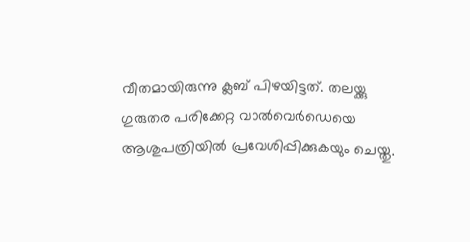വീതമായിരുന്നു ക്ലബ് പിഴയിട്ടത്. തലയ്ക്കു ഗുരുതര പരിക്കേറ്റ വാല്‍വെര്‍ഡെയെ ആശുപത്രിയില്‍ പ്രവേശിപ്പിക്കുകയും ചെയ്തു.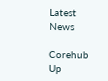Latest News

Corehub Up